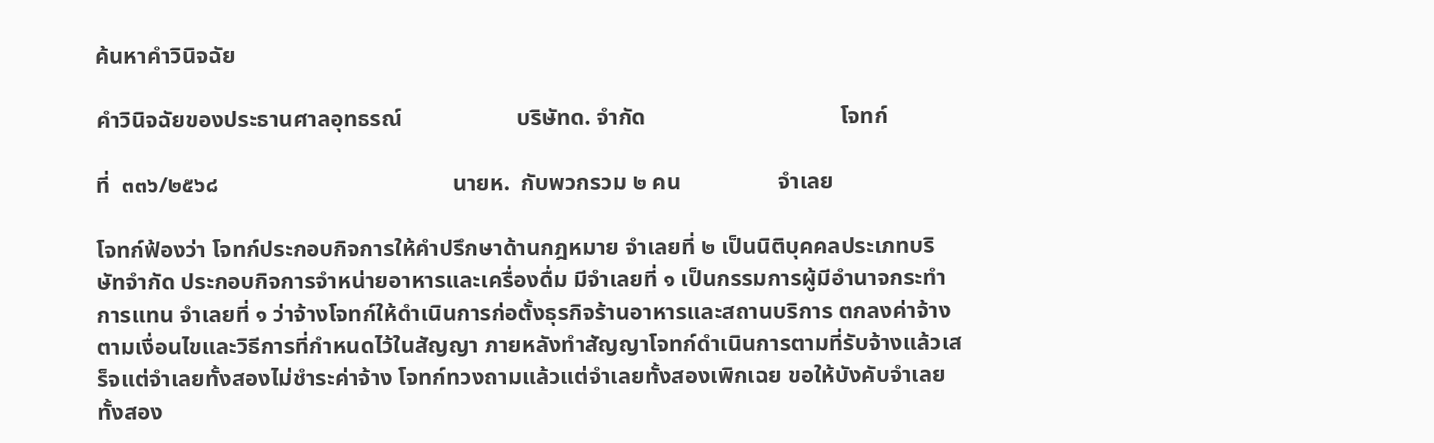ค้นหาคำวินิจฉัย

คำวินิจฉัยของประธานศาลอุทธรณ์                    บริษัทด. จำกัด                                  โจทก์

ที่  ๓๓๖/๒๕๖๘                                         นายห.  กับพวกรวม ๒ คน                 จำเลย

โจทก์ฟ้องว่า โจทก์ประกอบกิจการให้คำปรึกษาด้านกฎหมาย จำเลยที่ ๒ เป็นนิติบุคคลประเภทบริษัทจำกัด ประกอบกิจการจำหน่ายอาหารและเครื่องดื่ม มีจำเลยที่ ๑ เป็นกรรมการผู้มีอำนาจกระทำการแทน จำเลยที่ ๑ ว่าจ้างโจทก์ให้ดำเนินการก่อตั้งธุรกิจร้านอาหารและสถานบริการ ตกลงค่าจ้างตามเงื่อนไขและวิธีการที่กำหนดไว้ในสัญญา ภายหลังทำสัญญาโจทก์ดำเนินการตามที่รับจ้างแล้วเสร็จแต่จำเลยทั้งสองไม่ชำระค่าจ้าง โจทก์ทวงถามแล้วแต่จำเลยทั้งสองเพิกเฉย ขอให้บังคับจำเลยทั้งสอง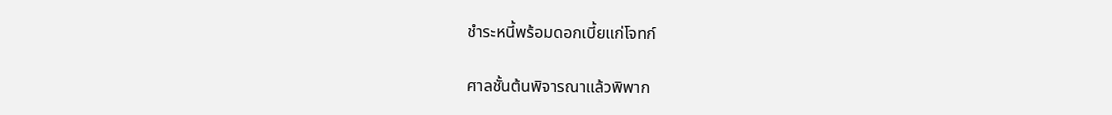ชำระหนี้พร้อมดอกเบี้ยแก่โจทก์

ศาลชั้นต้นพิจารณาแล้วพิพาก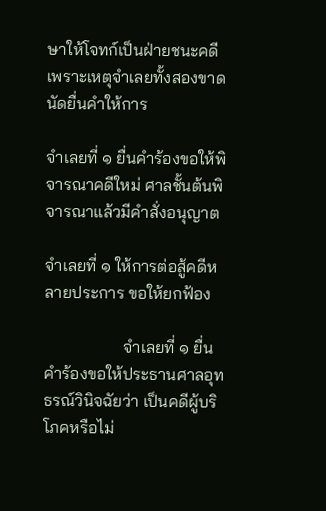ษาให้โจทก์เป็นฝ่ายชนะคดี เพราะเหตุจำเลยทั้งสองขาดนัดยื่นคำให้การ

จำเลยที่ ๑ ยื่นคำร้องขอให้พิจารณาคดีใหม่ ศาลชั้นต้นพิจารณาแล้วมีคำสั่งอนุญาต

จำเลยที่ ๑ ให้การต่อสู้คดีหลายประการ ขอให้ยกฟ้อง

                   จำเลยที่ ๑ ยื่นคำร้องขอให้ประธานศาลอุทธรณ์วินิจฉัยว่า เป็นคดีผู้บริโภคหรือไม่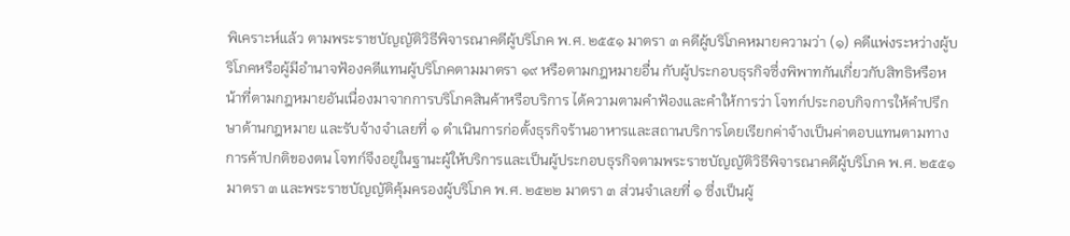พิเคราะห์แล้ว ตามพระราชบัญญัติวิธีพิจารณาคดีผู้บริโภค พ.ศ. ๒๕๕๑ มาตรา ๓ คดีผู้บริโภคหมายความว่า (๑) คดีแพ่งระหว่างผู้บริโภคหรือผู้มีอำนาจฟ้องคดีแทนผู้บริโภคตามมาตรา ๑๙ หรือตามกฎหมายอื่น กับผู้ประกอบธุรกิจซึ่งพิพาทกันเกี่ยวกับสิทธิหรือหน้าที่ตามกฎหมายอันเนื่องมาจากการบริโภคสินค้าหรือบริการ ได้ความตามคำฟ้องและคำให้การว่า โจทก์ประกอบกิจการให้คำปรึกษาด้านกฎหมาย และรับจ้างจำเลยที่ ๑ ดำเนินการก่อตั้งธุรกิจร้านอาหารและสถานบริการโดยเรียกค่าจ้างเป็นค่าตอบแทนตามทางการค้าปกติของตน โจทก์จึงอยู่ในฐานะผู้ให้บริการและเป็นผู้ประกอบธุรกิจตามพระราชบัญญัติวิธีพิจารณาคดีผู้บริโภค พ.ศ. ๒๕๕๑ มาตรา ๓ และพระราชบัญญัติคุ้มครองผู้บริโภค พ.ศ. ๒๕๒๒ มาตรา ๓ ส่วนจำเลยที่ ๑ ซึ่งเป็นผู้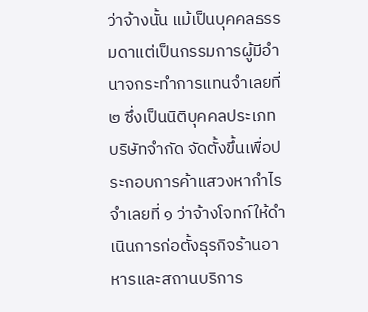ว่าจ้างนั้น แม้เป็นบุคคลธรรมดาแต่เป็นกรรมการผู้มีอำนาจกระทำการแทนจำเลยที่ ๒ ซึ่งเป็นนิติบุคคลประเภทบริษัทจำกัด จัดตั้งขึ้นเพื่อประกอบการค้าแสวงหากำไร จำเลยที่ ๑ ว่าจ้างโจทก์ให้ดำเนินการก่อตั้งธุรกิจร้านอาหารและสถานบริการ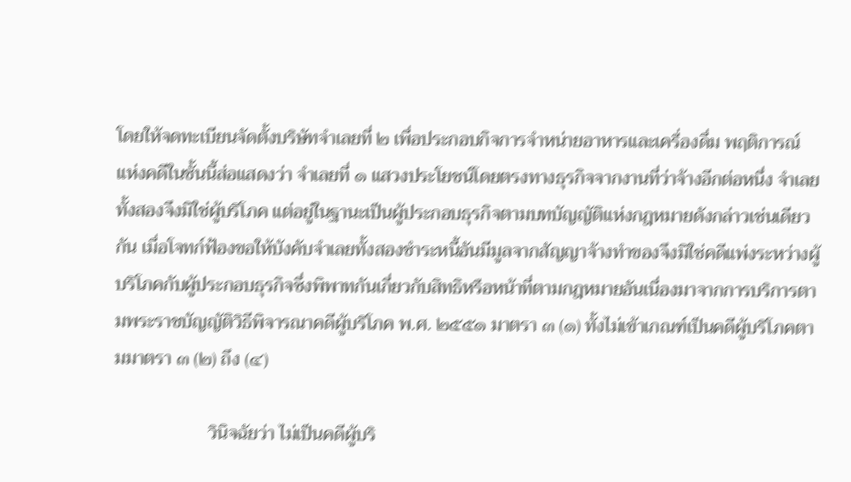โดยให้จดทะเบียนจัดตั้งบริษัทจำเลยที่ ๒ เพื่อประกอบกิจการจำหน่ายอาหารและเครื่องดื่ม พฤติการณ์แห่งคดีในชั้นนี้ส่อแสดงว่า จำเลยที่ ๑ แสวงประโยชน์โดยตรงทางธุรกิจจากงานที่ว่าจ้างอีกต่อหนึ่ง จำเลยทั้งสองจึงมิใช่ผู้บริโภค แต่อยู่ในฐานะเป็นผู้ประกอบธุรกิจตามบทบัญญัติแห่งกฎหมายดังกล่าวเช่นเดียวกัน เมื่อโจทก์ฟ้องขอให้บังคับจำเลยทั้งสองชำระหนี้อันมีมูลจากสัญญาจ้างทำของจึงมิใช่คดีแพ่งระหว่างผู้บริโภคกับผู้ประกอบธุรกิจซึ่งพิพาทกันเกี่ยวกับสิทธิหรือหน้าที่ตามกฎหมายอันเนื่องมาจากการบริการตามพระราชบัญญัติวิธีพิจารณาคดีผู้บริโภค พ.ศ. ๒๕๕๑ มาตรา ๓ (๑) ทั้งไม่เข้าเกณฑ์เป็นคดีผู้บริโภคตามมาตรา ๓ (๒) ถึง (๔)

                    วินิจฉัยว่า ไม่เป็นคดีผู้บริ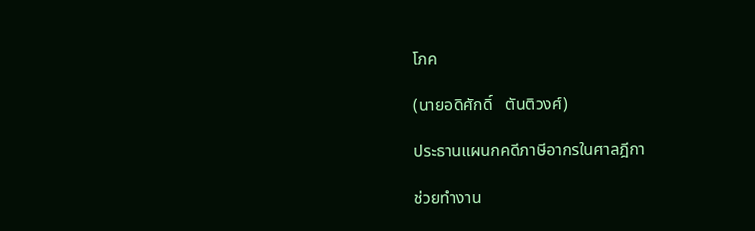โภค

(นายอดิศักดิ์   ตันติวงศ์)

ประธานแผนกคดีภาษีอากรในศาลฎีกา

ช่วยทำงาน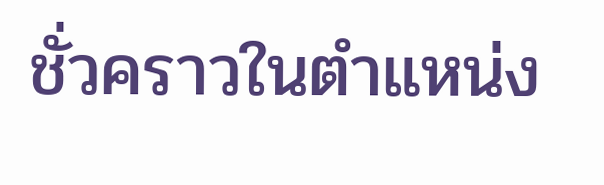ชั่วคราวในตำแหน่ง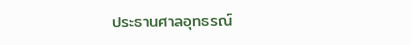ประธานศาลอุทธรณ์